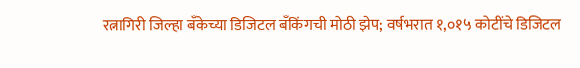रत्नागिरी जिल्हा बँकेच्या डिजिटल बँकिंगची मोठी झेप; वर्षभरात १,०१५ कोटींचे डिजिटल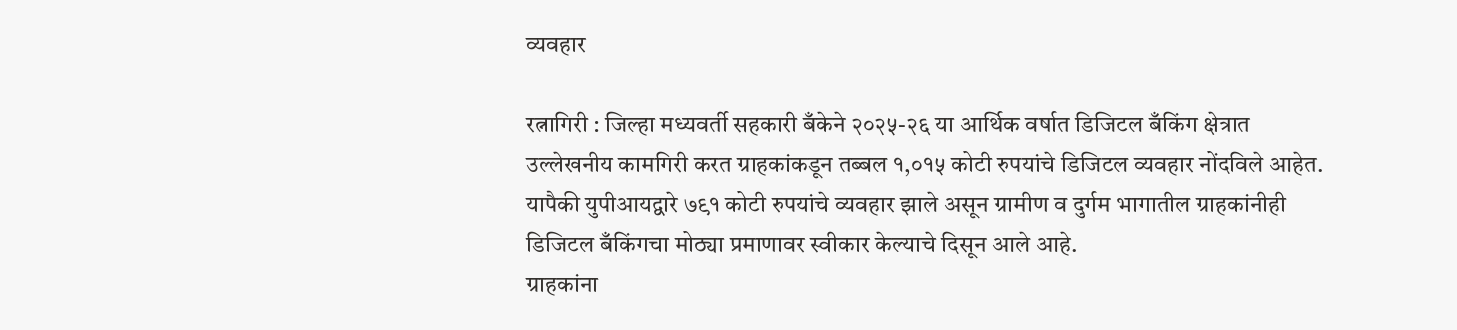व्यवहार

रत्नागिरी : जिल्हा मध्यवर्ती सहकारी बँकेने २०२५-२६ या आर्थिक वर्षात डिजिटल बँकिंग क्षेत्रात उल्लेखनीय कामगिरी करत ग्राहकांकडून तब्बल १,०१५ कोटी रुपयांचे डिजिटल व्यवहार नोंदविले आहेत. यापैकी युपीआयद्वारे ७९१ कोटी रुपयांचे व्यवहार झाले असून ग्रामीण व दुर्गम भागातील ग्राहकांनीही डिजिटल बँकिंगचा मोठ्या प्रमाणावर स्वीकार केल्याचे दिसून आले आहे.
ग्राहकांना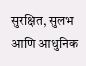सुरक्षित, सुलभ आणि आधुनिक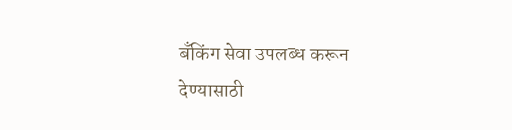बँकिंग सेवा उपलब्ध करून देण्यासाठी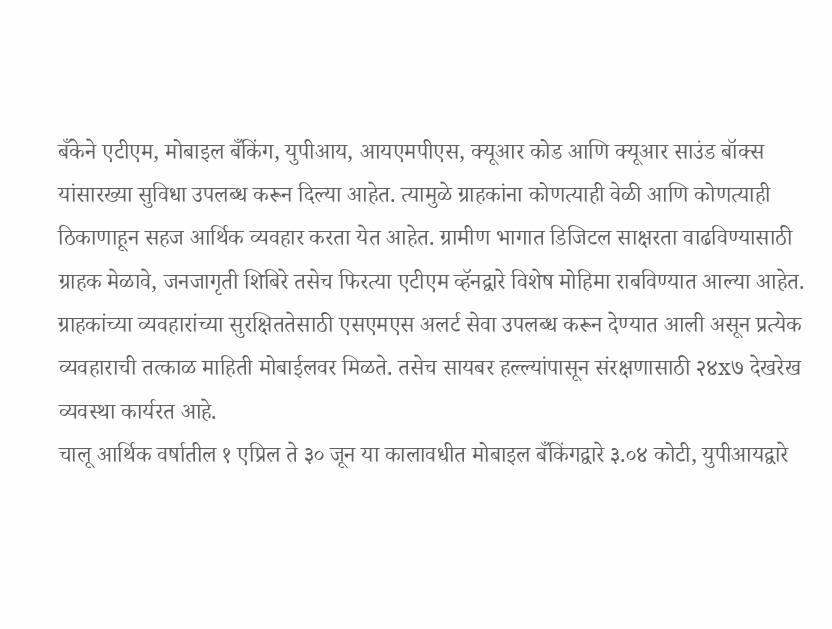बँकेने एटीएम, मोबाइल बँकिंग, युपीआय, आयएमपीएस, क्यूआर कोड आणि क्यूआर साउंड बॉक्स यांसारख्या सुविधा उपलब्ध करून दिल्या आहेत. त्यामुळे ग्राहकांना कोणत्याही वेळी आणि कोणत्याही ठिकाणाहून सहज आर्थिक व्यवहार करता येत आहेत. ग्रामीण भागात डिजिटल साक्षरता वाढविण्यासाठी ग्राहक मेळावे, जनजागृती शिबिरे तसेच फिरत्या एटीएम व्हॅनद्वारे विशेष मोहिमा राबविण्यात आल्या आहेत.
ग्राहकांच्या व्यवहारांच्या सुरक्षिततेसाठी एसएमएस अलर्ट सेवा उपलब्ध करून देण्यात आली असून प्रत्येक व्यवहाराची तत्काळ माहिती मोबाईलवर मिळते. तसेच सायबर हल्ल्यांपासून संरक्षणासाठी २४x७ देखरेख व्यवस्था कार्यरत आहे.
चालू आर्थिक वर्षातील १ एप्रिल ते ३० जून या कालावधीत मोबाइल बँकिंगद्वारे ३.०४ कोटी, युपीआयद्वारे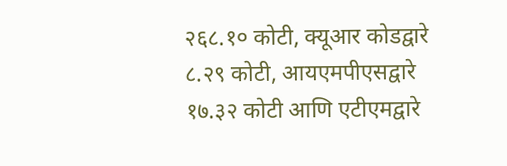२६८.१० कोटी, क्यूआर कोडद्वारे ८.२९ कोटी, आयएमपीएसद्वारे १७.३२ कोटी आणि एटीएमद्वारे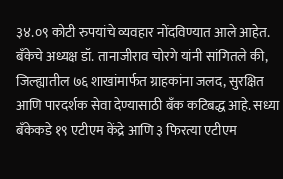३४.०९ कोटी रुपयांचे व्यवहार नोंदविण्यात आले आहेत.
बँकेचे अध्यक्ष डॉ. तानाजीराव चोरगे यांनी सांगितले की, जिल्ह्यातील ७६ शाखांमार्फत ग्राहकांना जलद, सुरक्षित आणि पारदर्शक सेवा देण्यासाठी बँक कटिबद्ध आहे. सध्या बँकेकडे १९ एटीएम केंद्रे आणि ३ फिरत्या एटीएम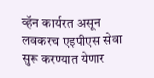व्हॅन कार्यरत असून लवकरच एइपीएस सेवा सुरू करण्यात येणार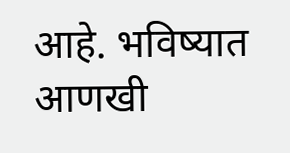आहे. भविष्यात आणखी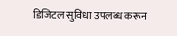डिजिटल सुविधा उपलब्ध करून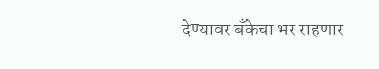देण्यावर बँकेचा भर राहणार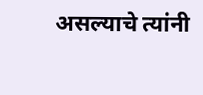असल्याचे त्यांनी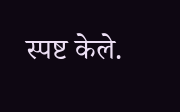स्पष्ट केले.